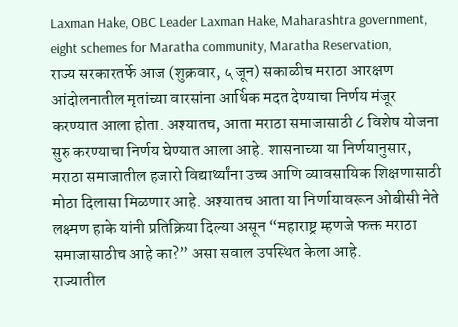Laxman Hake, OBC Leader Laxman Hake, Maharashtra government, eight schemes for Maratha community, Maratha Reservation,
राज्य सरकारतर्फे आज (शुक्रवार, ५ जून) सकाळीच मराठा आरक्षण आंदोलनातील मृतांच्या वारसांना आर्थिक मदत देण्याचा निर्णय मंजूर करण्यात आला होता. अश्यातच, आता मराठा समाजासाठी ८ विशेष योजना सुरु करण्याचा निर्णय घेण्यात आला आहे. शासनाच्या या निर्णयानुसार, मराठा समाजातील हजारो विद्यार्थ्यांना उच्च आणि व्यावसायिक शिक्षणासाठी मोठा दिलासा मिळणार आहे. अश्यातच आता या निर्णायावरून ओबीसी नेते लक्ष्मण हाके यांनी प्रतिक्रिया दिल्या असून “महाराष्ट्र म्हणजे फक्त मराठा समाजासाठीच आहे का?” असा सवाल उपस्थित केला आहे.
राज्यातील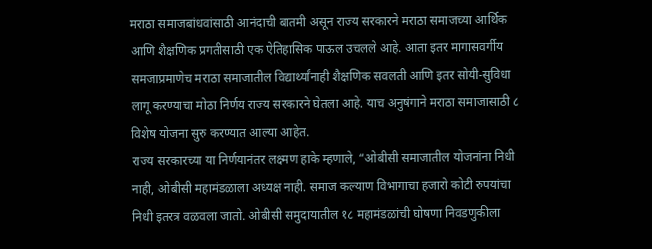मराठा समाजबांधवांसाठी आनंदाची बातमी असून राज्य सरकारने मराठा समाजच्या आर्थिक आणि शैक्षणिक प्रगतीसाठी एक ऐतिहासिक पाऊल उचलले आहे. आता इतर मागासवर्गीय समजाप्रमाणेच मराठा समाजातील विद्यार्थ्यांनाही शैक्षणिक सवलती आणि इतर सोयी-सुविधा लागू करण्याचा मोठा निर्णय राज्य सरकारने घेतला आहे. याच अनुषंगाने मराठा समाजासाठी ८ विशेष योजना सुरु करण्यात आल्या आहेत.
राज्य सरकारच्या या निर्णयानंतर लक्ष्मण हाके म्हणाले, “ओबीसी समाजातील योजनांना निधी नाही, ओबीसी महामंडळाला अध्यक्ष नाही. समाज कल्याण विभागाचा हजारो कोटी रुपयांचा निधी इतरत्र वळवला जातो. ओबीसी समुदायातील १८ महामंडळांची घोषणा निवडणुकीला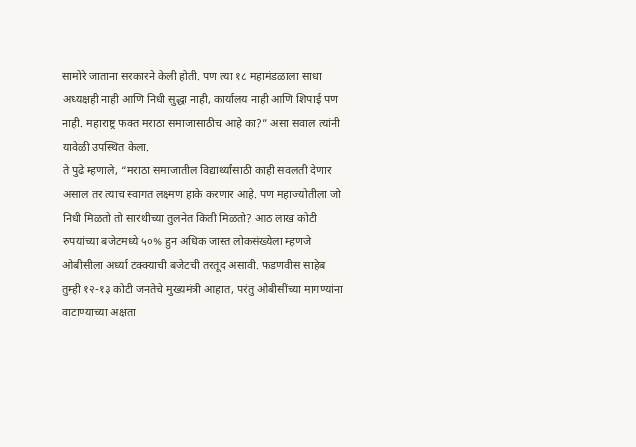सामोरे जाताना सरकारने केली होती. पण त्या १८ महामंडळाला साधा अध्यक्षही नाही आणि निधी सुद्धा नाही, कार्यालय नाही आणि शिपाई पण नाही. महाराष्ट्र फक्त मराठा समाजासाठीच आहे का?” असा सवाल त्यांनी यावेळी उपस्थित केला.
ते पुढे म्हणाले, “मराठा समाजातील विद्यार्थ्यांसाठी काही सवलती देणार असाल तर त्याच स्वागत लक्ष्मण हाके करणार आहे. पण महाज्योतीला जो निधी मिळतो तो सारथीच्या तुलनेत किती मिळतो? आठ लाख कोटी रुपयांच्या बजेटमध्ये ५०% हुन अधिक जास्त लोकसंख्येला म्हणजे ओबीसीला अर्ध्या टक्क्याची बजेटची तरतूद असावी. फडणवीस साहेब तुम्ही १२-१३ कोटी जनतेचे मुख्यमंत्री आहात, परंतु ओबीसींच्या मागण्यांना वाटाण्याच्या अक्षता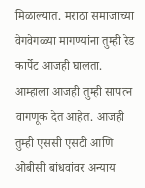मिळाल्यात. मराठा समाजाच्या वेगवेगळ्या मागण्यांना तुम्ही रेड कार्पेट आजही घालता. आम्हाला आजही तुम्ही सापत्न वागणूक देत आहेत. आजही तुम्ही एससी एसटी आणि ओबीसी बांधवांवर अन्याय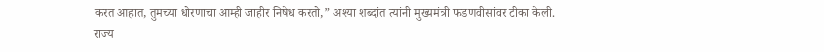करत आहात, तुमच्या धोरणाचा आम्ही जाहीर निषेध करतो,” अश्या शब्दांत त्यांनी मुख्यमंत्री फडणवीसांवर टीका केली.
राज्य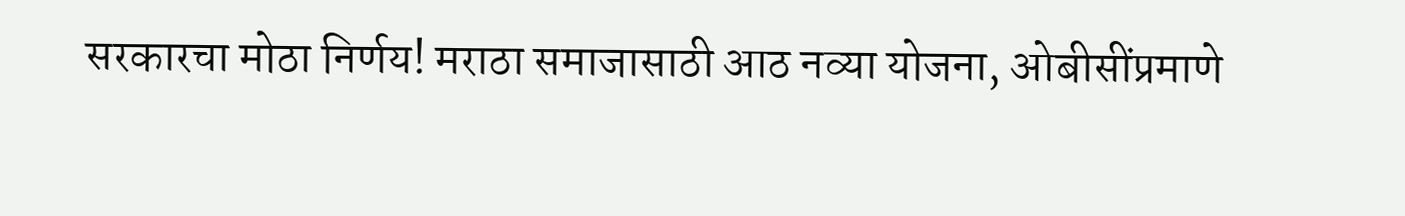सरकारचा मोठा निर्णय! मराठा समाजासाठी आठ नव्या योजना, ओबीसींप्रमाणे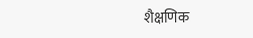शैक्षणिक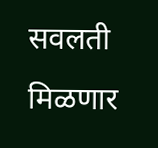सवलती मिळणार